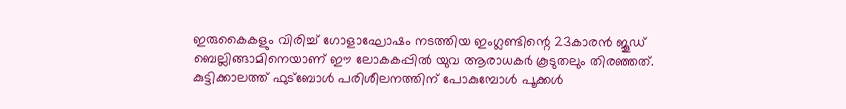ഇരുകൈകളും വിരിച്ച് ഗോളാഘോഷം നടത്തിയ ഇംഗ്ലണ്ടിന്റെ 23കാരന്‍ ജൂഡ് ബെല്ലിങ്ങാമിനെയാണ് ഈ ലോകകപ്പില്‍ യുവ ആരാധകര്‍ കൂടുതലും തിരഞ്ഞത്. കുട്ടിക്കാലത്ത് ഫുട്ബോള്‍ പരിശീലനത്തിന് പോകുമ്പോൾ പൂക്കള്‍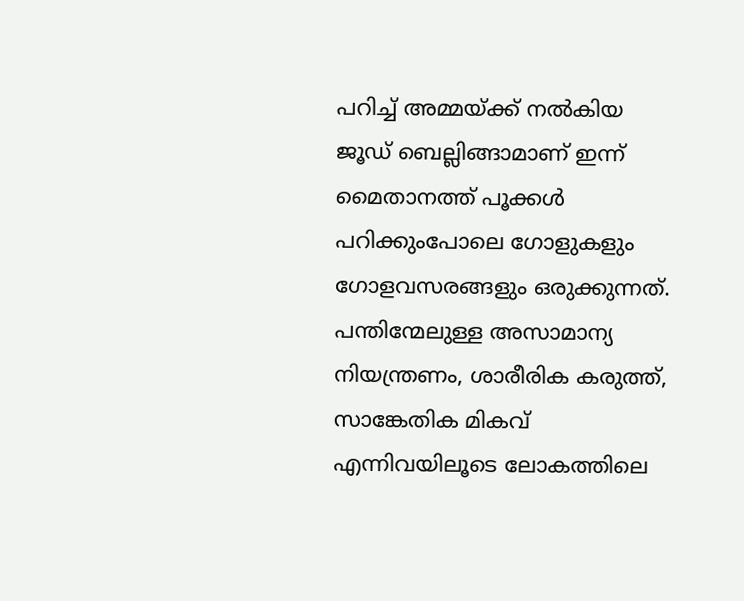പറിച്ച് അമ്മയ്ക്ക് നല്‍കിയ ജൂഡ് ബെല്ലിങ്ങാമാണ് ഇന്ന് മൈതാനത്ത് പൂക്കള്‍ പറിക്കുംപോലെ ഗോളുകളും ഗോളവസരങ്ങളും ഒരുക്കുന്നത്. പന്തിന്മേലുള്ള അസാമാന്യ നിയന്ത്രണം, ശാരീരിക കരുത്ത്, സാങ്കേതിക മികവ് എന്നിവയിലൂടെ ലോകത്തിലെ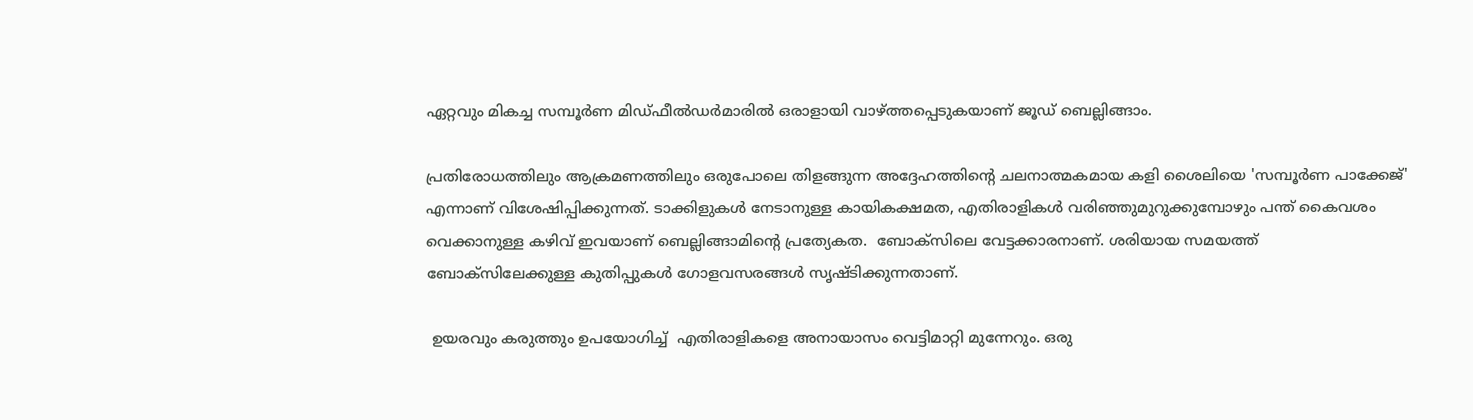ഏറ്റവും മികച്ച സമ്പൂർണ മിഡ്ഫീൽഡർമാരിൽ ഒരാളായി വാഴ്ത്തപ്പെടുകയാണ് ജൂഡ് ബെല്ലിങ്ങാം.

പ്രതിരോധത്തിലും ആക്രമണത്തിലും ഒരുപോലെ തിളങ്ങുന്ന അദ്ദേഹത്തിന്റെ ചലനാത്മകമായ കളി ശൈലിയെ 'സമ്പൂർണ പാക്കേജ്' എന്നാണ് വിശേഷിപ്പിക്കുന്നത്. ടാക്കിളുകൾ നേടാനുള്ള കായികക്ഷമത, എതിരാളികള്‍ വരിഞ്ഞുമുറുക്കുമ്പോഴും പന്ത് കൈവശം വെക്കാനുള്ള കഴിവ് ഇവയാണ് ബെല്ലിങ്ങാമിന്റെ പ്രത്യേകത.  ബോക്സിലെ വേട്ടക്കാരനാണ്. ശരിയായ സമയത്ത് ബോക്സിലേക്കുള്ള കുതിപ്പുകൾ ഗോളവസരങ്ങള്‍ സൃഷ്ടിക്കുന്നതാണ്.

 ഉയരവും കരുത്തും ഉപയോഗിച്ച്  എതിരാളികളെ അനായാസം വെട്ടിമാറ്റി മുന്നേറും. ഒരു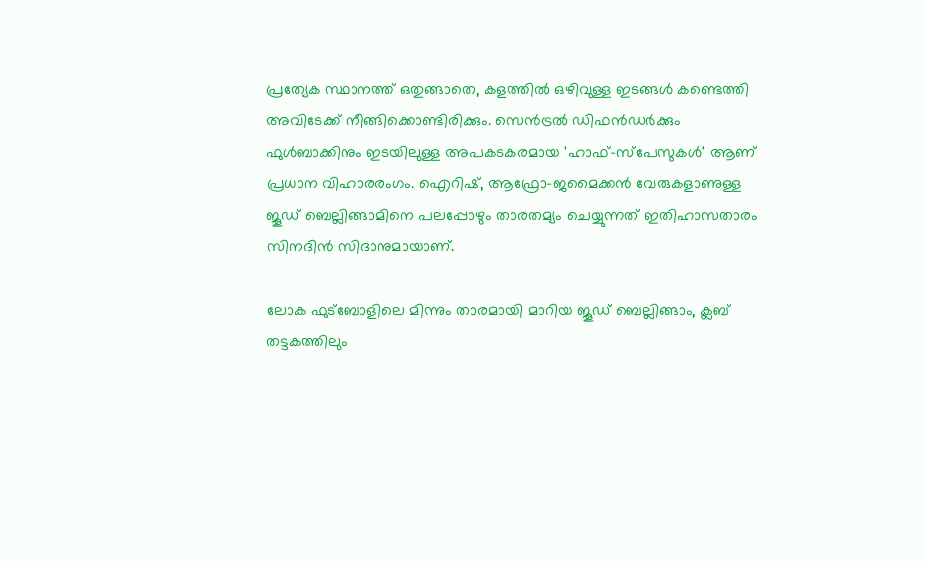പ്രത്യേക സ്ഥാനത്ത് ഒതുങ്ങാതെ, കളത്തിൽ ഒഴിവുള്ള ഇടങ്ങൾ കണ്ടെത്തി അവിടേക്ക് നീങ്ങിക്കൊണ്ടിരിക്കും. സെൻട്രൽ ഡിഫൻഡർക്കും ഫുൾബാക്കിനും ഇടയിലുള്ള അപകടകരമായ 'ഹാഫ്-സ്പേസുകൾ' ആണ് പ്രധാന വിഹാരരംഗം. ഐറിഷ്, ആഫ്രോ–ജമൈക്കൻ വേരുകളാണുള്ള ജൂ‍ഡ് ബെല്ലിങ്ങാമിനെ പലപ്പോഴും താരതമ്യം ചെയ്യുന്നത് ഇതിഹാസതാരം സിനദിൻ സിദാനുമായാണ്.

ലോക ഫുട്ബോളിലെ മിന്നും താരമായി മാറിയ ജൂഡ് ബെല്ലിങ്ങാം, ക്ലബ് തട്ടകത്തിലും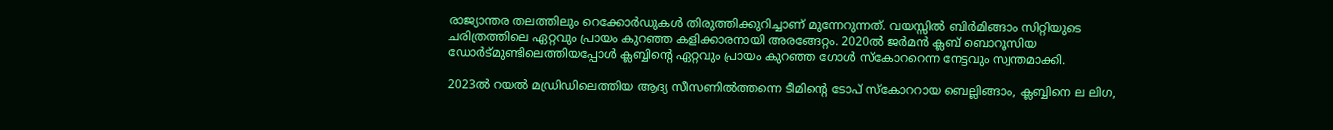രാജ്യാന്തര തലത്തിലും റെക്കോർഡുകൾ തിരുത്തിക്കുറിച്ചാണ് മുന്നേറുന്നത്. വയസ്സിൽ ബിർമിങ്ങാം സിറ്റിയുടെ ചരിത്രത്തിലെ ഏറ്റവും പ്രായം കുറഞ്ഞ കളിക്കാരനായി അരങ്ങേറ്റം. 2020ല്‍ ജർമൻ ക്ലബ് ബൊറൂസിയ ഡോർട്മുണ്ടിലെത്തിയപ്പോൾ ക്ലബ്ബിന്റെ ഏറ്റവും പ്രായം കുറഞ്ഞ ഗോൾ സ്കോററെന്ന നേട്ടവും സ്വന്തമാക്കി.

2023ല്‍ റയൽ മഡ്രിഡിലെത്തിയ ആദ്യ സീസണിൽത്തന്നെ ടീമിന്റെ ടോപ് സ്കോററായ ബെല്ലിങ്ങാം, ക്ലബ്ബിനെ ല ലിഗ,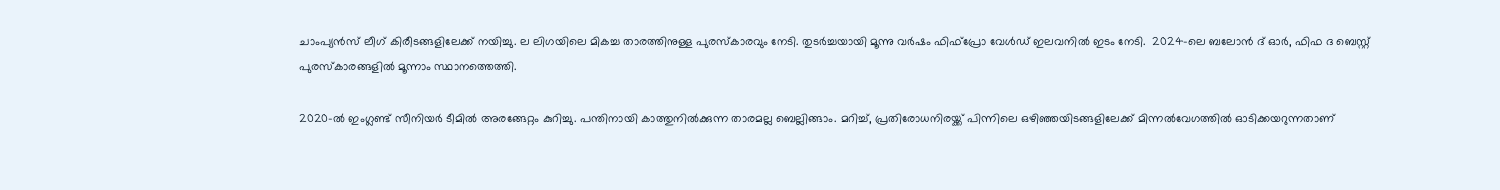ചാംപ്യൻസ് ലീഗ് കിരീടങ്ങളിലേക്ക് നയിച്ചു. ല ലിഗയിലെ മികച്ച താരത്തിനുള്ള പുരസ്കാരവും നേടി. തുടർച്ചയായി മൂന്നു വർഷം ഫിഫ്പ്രോ വേൾഡ് ഇലവനിൽ ഇടം നേടി.  2024-ലെ ബലോൻ ദ് ഓർ, ഫിഫ ദ ബെസ്റ്റ് പുരസ്കാരങ്ങളിൽ മൂന്നാം സ്ഥാനത്തെത്തി.

2020-ൽ ഇംഗ്ലണ്ട് സീനിയർ ടീമിൽ അരങ്ങേറ്റം കുറിച്ചു. പന്തിനായി കാത്തുനിൽക്കുന്ന താരമല്ല ബെല്ലിങ്ങാം. മറിച്ച്, പ്രതിരോധനിരയ്ക്ക് പിന്നിലെ ഒഴിഞ്ഞയിടങ്ങളിലേക്ക് മിന്നൽവേഗത്തിൽ ഓടിക്കയറുന്നതാണ്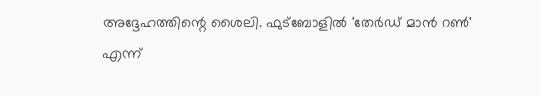അദ്ദേഹത്തിന്റെ ശൈലി. ഫുട്ബോളിൽ 'തേർഡ് മാൻ റൺ' എന്ന്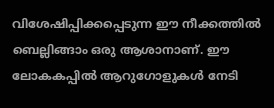വിശേഷിപ്പിക്കപ്പെടുന്ന ഈ നീക്കത്തിൽ ബെല്ലിങ്ങാം ഒരു ആശാനാണ്. ഈ ലോകകപ്പില്‍ ആറുഗോളുകള്‍ നേടി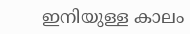ഇനിയുള്ള കാലം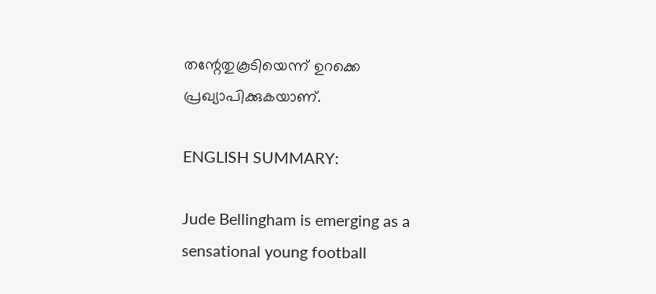തന്റേതുകൂടിയെന്ന് ഉറക്കെ പ്രഖ്യാപിക്കുകയാണ്.

ENGLISH SUMMARY:

Jude Bellingham is emerging as a sensational young football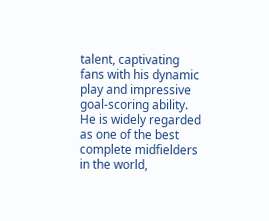talent, captivating fans with his dynamic play and impressive goal-scoring ability. He is widely regarded as one of the best complete midfielders in the world,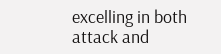excelling in both attack and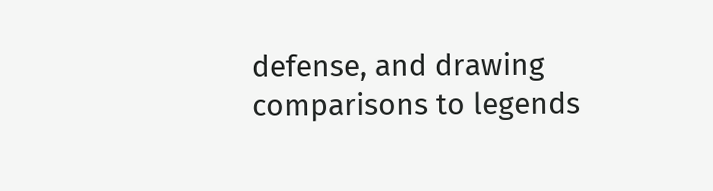defense, and drawing comparisons to legends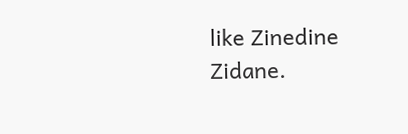like Zinedine Zidane.